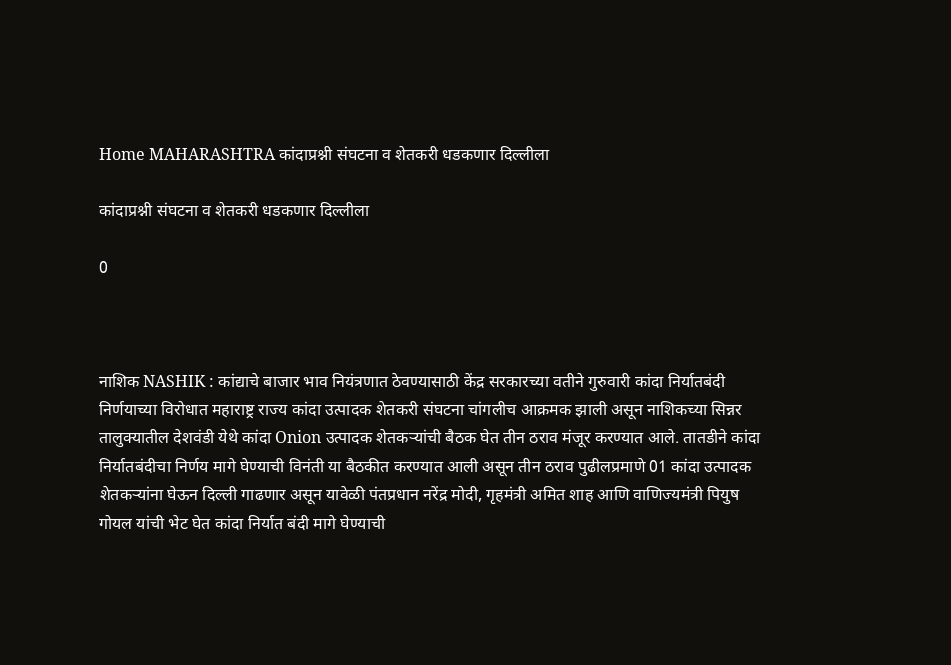Home MAHARASHTRA कांदाप्रश्नी संघटना व शेतकरी धडकणार दिल्लीला

कांदाप्रश्नी संघटना व शेतकरी धडकणार दिल्लीला

0



नाशिक NASHIK : कांद्याचे बाजार भाव नियंत्रणात ठेवण्यासाठी केंद्र सरकारच्या वतीने गुरुवारी कांदा निर्यातबंदी निर्णयाच्या विरोधात महाराष्ट्र राज्य कांदा उत्पादक शेतकरी संघटना चांगलीच आक्रमक झाली असून नाशिकच्या सिन्नर तालुक्यातील देशवंडी येथे कांदा Onion उत्पादक शेतकऱ्यांची बैठक घेत तीन ठराव मंजूर करण्यात आले. तातडीने कांदा निर्यातबंदीचा निर्णय मागे घेण्याची विनंती या बैठकीत करण्यात आली असून तीन ठराव पुढीलप्रमाणे 01 कांदा उत्पादक शेतकऱ्यांना घेऊन दिल्ली गाढणार असून यावेळी पंतप्रधान नरेंद्र मोदी, गृहमंत्री अमित शाह आणि वाणिज्यमंत्री पियुष गोयल यांची भेट घेत कांदा निर्यात बंदी मागे घेण्याची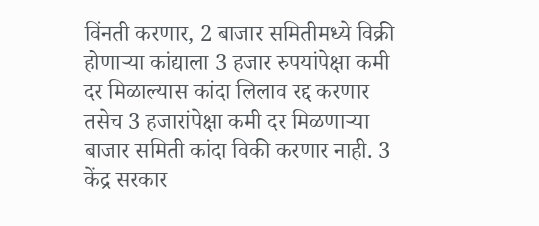विंनती करणार, 2 बाजार समितीमध्ये विक्री होणाऱ्या कांद्याला 3 हजार रुपयांपेक्षा कमी दर मिळाल्यास कांदा लिलाव रद्द करणार तसेच 3 हजारांपेक्षा कमी दर मिळणाऱ्या बाजार समिती कांदा विकी करणार नाही. 3 केंद्र सरकार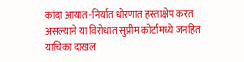कांदा आयात -निर्यात धोरणात हस्ताक्षेप करत असल्याने या विरोधात सुप्रीम कोर्टामध्ये जनहित याचिका दाखल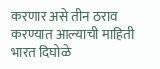करणार असे तीन ठराव करण्यात आल्याची माहिती भारत दिघोळे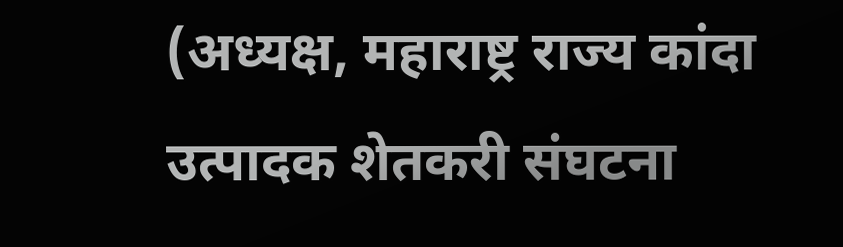(अध्यक्ष, महाराष्ट्र राज्य कांदा उत्पादक शेतकरी संघटना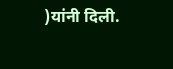)यांनी दिली.